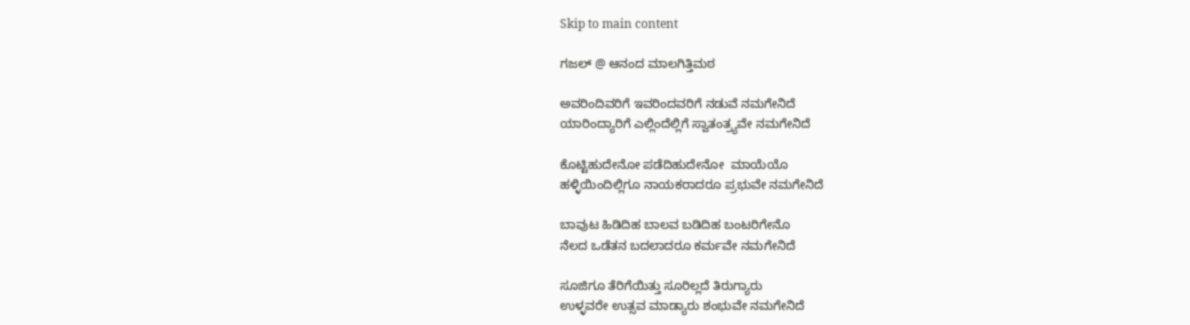Skip to main content

ಗಜಲ್ @ ಆನಂದ ಮಾಲಗಿತ್ತಿಮಠ

ಅವರಿಂದಿವರಿಗೆ ಇವರಿಂದವರಿಗೆ ನಡುವೆ ನಮಗೇನಿದೆ
ಯಾರಿಂದ್ಯಾರಿಗೆ ಎಲ್ಲಿಂದೆಲ್ಲಿಗೆ ಸ್ವಾತಂತ್ರ್ಯವೇ ನಮಗೇನಿದೆ

ಕೊಟ್ಟಿಹುದೇನೋ ಪಡೆದಿಹುದೇನೋ  ಮಾಯೆಯೊ
ಹಳ್ಳಿಯಿಂದಿಲ್ಲಿಗೂ ನಾಯಕರಾದರೂ ಪ್ರಭುವೇ ನಮಗೇನಿದೆ

ಬಾವುಟ ಹಿಡಿದಿಹ ಬಾಲವ ಬಡಿದಿಹ ಬಂಟರಿಗೇನೊ
ನೆಲದ ಒಡೆತನ ಬದಲಾದರೂ ಕರ್ಮವೇ ನಮಗೇನಿದೆ

ಸೂಜಿಗೂ ತೆರಿಗೆಯಿತ್ತು ಸೂರಿಲ್ಲದೆ ತಿರುಗ್ಯಾರು
ಉಳ್ಳವರೇ ಉತ್ಸವ ಮಾಡ್ಯಾರು ಶಂಭುವೇ ನಮಗೇನಿದೆ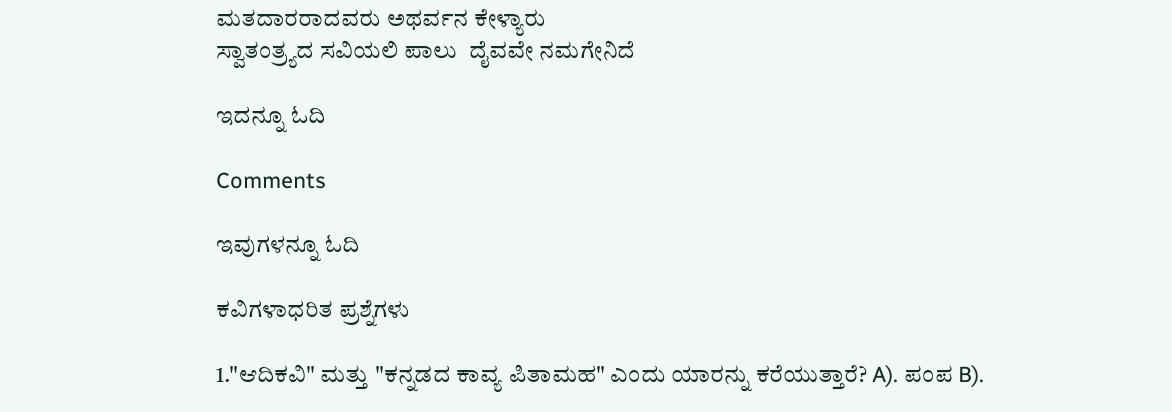ಮತದಾರರಾದವರು ಅಥರ್ವನ ಕೇಳ್ಯಾರು
ಸ್ವಾತಂತ್ರ್ಯದ ಸವಿಯಲಿ ಪಾಲು  ದೈವವೇ ನಮಗೇನಿದೆ

ಇದನ್ನೂ ಓದಿ

Comments

ಇವುಗಳನ್ನೂ ಓದಿ

ಕವಿಗಳಾಧರಿತ ಪ್ರಶ್ನೆಗಳು

1."ಆದಿಕವಿ" ಮತ್ತು "ಕನ್ನಡದ ಕಾವ್ಯ ಪಿತಾಮಹ" ಎಂದು ಯಾರನ್ನು ಕರೆಯುತ್ತಾರೆ? A). ಪಂಪ B).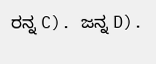ರನ್ನ C). ಜನ್ನ D).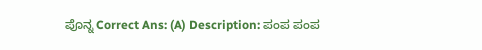ಪೊನ್ನ Correct Ans: (A) Description: ಪಂಪ ಪಂಪ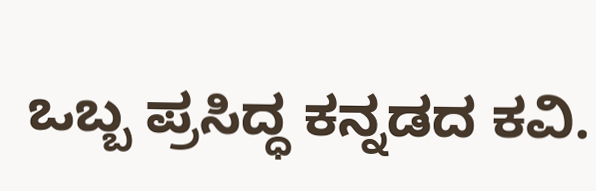ಒಬ್ಬ ಪ್ರಸಿದ್ಧ ಕನ್ನಡದ ಕವಿ.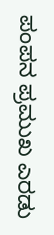ಪಂಪನ ಪ್ರಮುಖ ಎರಡು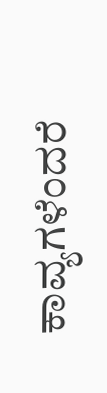ಕಾವ್ಯಗಳೆಂದರೆ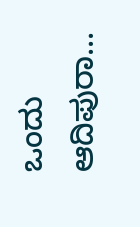ಒಂದು ಆದಿಪುರಾ...